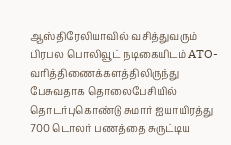ஆஸ்திரேலியாவில் வசித்துவரும் பிரபல பொலிவூட் நடிகையிடம் ATO-வரித்திணைக்களத்திலிருந்து பேசுவதாக தொலைபேசியில் தொடர்புகொண்டு சுமார் ஐயாயிரத்து 700 டொலர் பணத்தை சுருட்டிய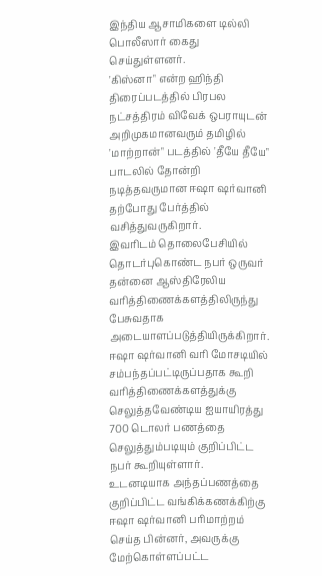இந்திய ஆசாமிகளை டில்லி பொலீஸார் கைது செய்துள்ளனர்.
'கிஸ்னா" என்ற ஹிந்தி திரைப்படத்தில் பிரபல நட்சத்திரம் விவேக் ஒபராயுடன் அறிமுகமானவரும் தமிழில் 'மாற்றான்" படத்தில் 'தீயே தீயே" பாடலில் தோன்றி நடித்தவருமான ஈஷா ஷர்வானி தற்போது பேர்த்தில் வசித்துவருகிறார்.
இவரிடம் தொலைபேசியில் தொடர்புகொண்ட நபர் ஒருவர் தன்னை ஆஸ்திரேலிய வரித்திணைக்களத்திலிருந்து பேசுவதாக அடையாளப்படுத்தியிருக்கிறார். ஈஷா ஷர்வானி வரி மோசடியில் சம்பந்தப்பட்டிருப்பதாக கூறி வரித்திணைக்களத்துக்கு செலுத்தவேண்டிய ஐயாயிரத்து 700 டொலர் பணத்தை செலுத்தும்படியும் குறிப்பிட்ட நபர் கூறியுள்ளார்.
உடனடியாக அந்தப்பணத்தை குறிப்பிட்ட வங்கிக்கணக்கிற்கு ஈஷா ஷர்வானி பரிமாற்றம் செய்த பின்னர், அவருக்கு மேற்கொள்ளப்பட்ட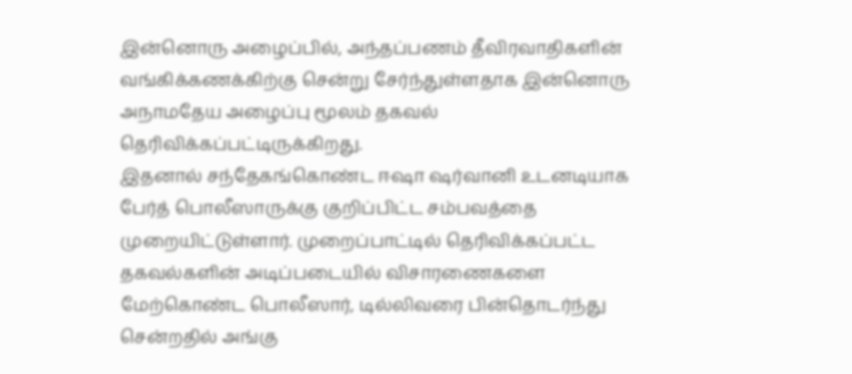இன்னொரு அழைப்பில், அந்தப்பணம் தீவிரவாதிகளின் வங்கிக்கணக்கிற்கு சென்று சேர்ந்துள்ளதாக இன்னொரு அநாமதேய அழைப்பு மூலம் தகவல் தெரிவிக்கப்பட்டிருக்கிறது.
இதனால் சந்தேகங்கொண்ட ஈஷா ஷர்வானி உடனடியாக பேர்த் பொலீஸாருக்கு குறிப்பிட்ட சம்பவத்தை முறையிட்டுள்ளார். முறைப்பாட்டில் தெரிவிக்கப்பட்ட தகவல்களின் அடிப்படையில் விசாரணைகளை மேற்கொண்ட பொலீஸார், டில்லிவரை பின்தொடர்ந்து சென்றதில் அங்கு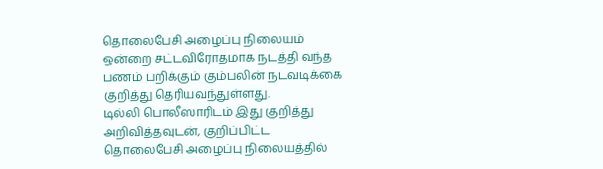தொலைபேசி அழைப்பு நிலையம் ஒன்றை சட்டவிரோதமாக நடத்தி வந்த பணம் பறிக்கும் கும்பலின் நடவடிக்கை குறித்து தெரியவந்துள்ளது.
டில்லி பொலீஸாரிடம் இது குறித்து அறிவித்தவுடன், குறிப்பிட்ட தொலைபேசி அழைப்பு நிலையத்தில்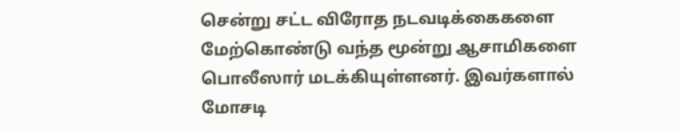சென்று சட்ட விரோத நடவடிக்கைகளை மேற்கொண்டு வந்த மூன்று ஆசாமிகளை பொலீஸார் மடக்கியுள்ளனர். இவர்களால் மோசடி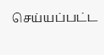செய்யப்பட்ட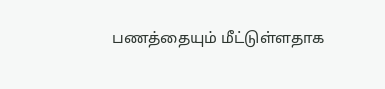பணத்தையும் மீட்டுள்ளதாக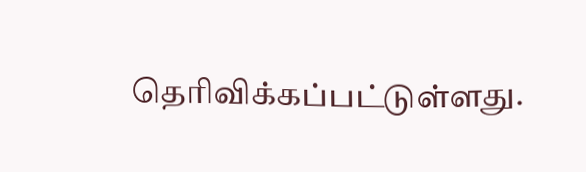தெரிவிக்கப்பட்டுள்ளது.